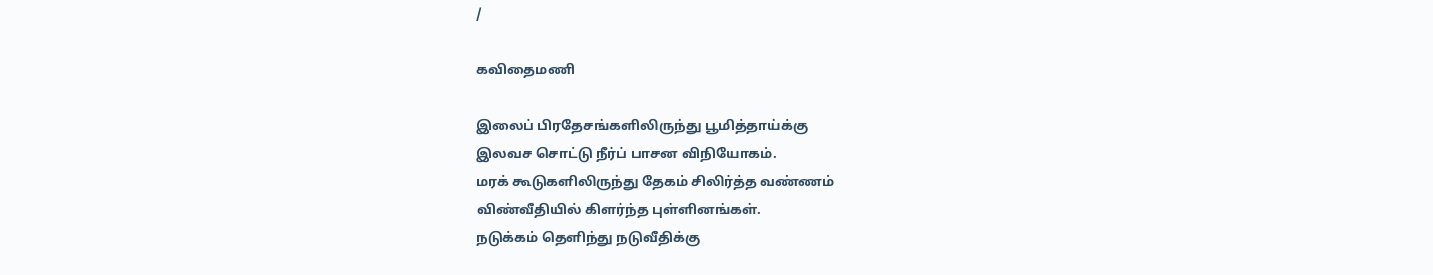/

கவிதைமணி

இலைப் பிரதேசங்களிலிருந்து பூமித்தாய்க்கு
இலவச சொட்டு நீர்ப் பாசன விநியோகம்.
மரக் கூடுகளிலிருந்து தேகம் சிலிர்த்த வண்ணம்
விண்வீதியில் கிளர்ந்த புள்ளினங்கள்.
நடுக்கம் தெளிந்து நடுவீதிக்கு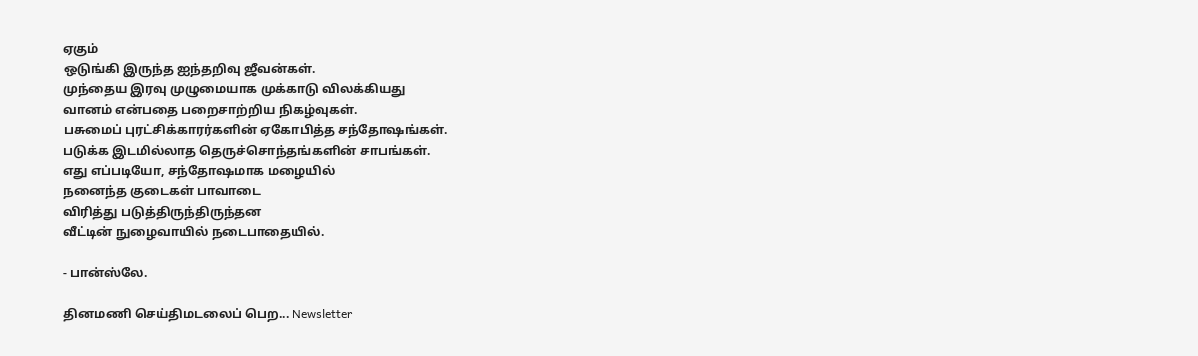ஏகும்
ஒடுங்கி இருந்த ஐந்தறிவு ஜீவன்கள்.
முந்தைய இரவு முழுமையாக முக்காடு விலக்கியது
வானம் என்பதை பறைசாற்றிய நிகழ்வுகள்.
பசுமைப் புரட்சிக்காரர்களின் ஏகோபித்த சந்தோஷங்கள்.
படுக்க இடமில்லாத தெருச்சொந்தங்களின் சாபங்கள்.
எது எப்படியோ, சந்தோஷமாக மழையில்
நனைந்த குடைகள் பாவாடை
விரித்து படுத்திருந்திருந்தன
வீட்டின் நுழைவாயில் நடைபாதையில்.

- பான்ஸ்லே.

தினமணி செய்திமடலைப் பெற... Newsletter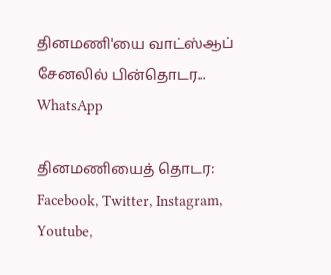தினமணி'யை வாட்ஸ்ஆப் சேனலில் பின்தொடர... WhatsApp

தினமணியைத் தொடர: Facebook, Twitter, Instagram, Youtube,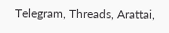Telegram, Threads, Arattai,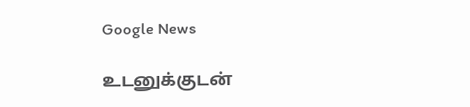Google News

உடனுக்குடன்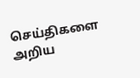செய்திகளை அறிய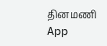தினமணி App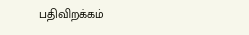பதிவிறக்கம்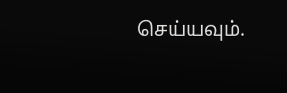செய்யவும்.